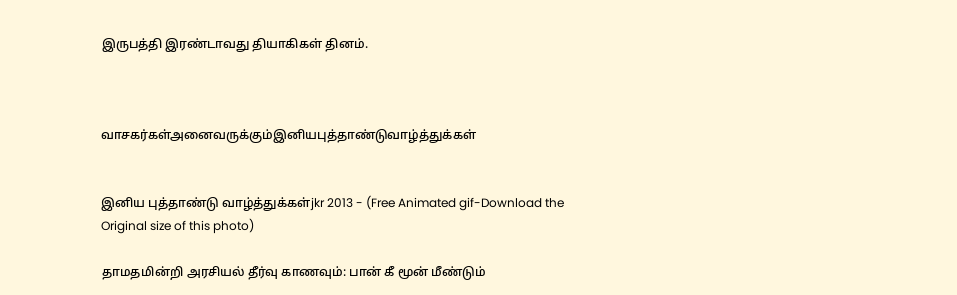இருபத்தி இரண்டாவது தியாகிகள் தினம்.



வாசகர்கள்அனைவருக்கும்இனியபுத்தாண்டுவாழ்த்துக்கள்


இனிய புத்தாண்டு வாழ்த்துக்கள்jkr 2013 - (Free Animated gif-Download the Original size of this photo)

தாமதமின்றி அரசியல் தீர்வு காணவும்: பான் கீ மூன் மீண்டும்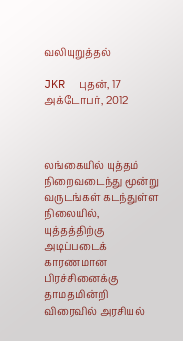வலியுறுத்தல்

JKR  புதன், 17 அக்டோபர், 2012



லங்கையில் யுத்தம் நிறைவடைந்து மூன்று வருடங்கள் கடந்துள்ள நிலையில், யுத்தத்திற்கு அடிப்படைக் காரணமான பிரச்சினைக்கு தாமதமின்றி விரைவில் அரசியல்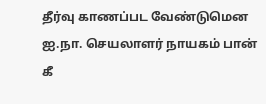தீர்வு காணப்பட வேண்டுமென ஐ.நா. செயலாளர் நாயகம் பான் கீ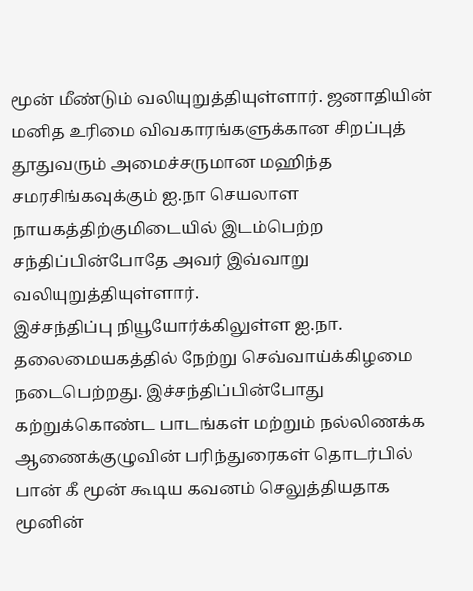மூன் மீண்டும் வலியுறுத்தியுள்ளார். ஜனாதியின் மனித உரிமை விவகாரங்களுக்கான சிறப்புத் தூதுவரும் அமைச்சருமான மஹிந்த சமரசிங்கவுக்கும் ஐ.நா செயலாள நாயகத்திற்குமிடையில் இடம்பெற்ற சந்திப்பின்போதே அவர் இவ்வாறு வலியுறுத்தியுள்ளார்.
இச்சந்திப்பு நியூயோர்க்கிலுள்ள ஐ.நா. தலைமையகத்தில் நேற்று செவ்வாய்க்கிழமை நடைபெற்றது. இச்சந்திப்பின்போது கற்றுக்கொண்ட பாடங்கள் மற்றும் நல்லிணக்க ஆணைக்குழுவின் பரிந்துரைகள் தொடர்பில் பான் கீ மூன் கூடிய கவனம் செலுத்தியதாக மூனின்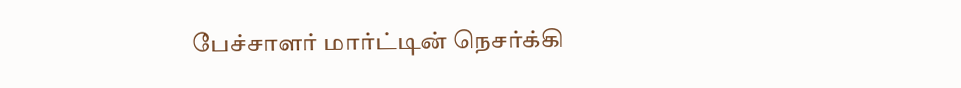பேச்சாளர் மார்ட்டின் நெசர்க்கி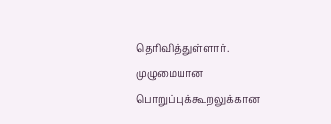தெரிவித்துள்ளார். முழுமையான பொறுப்புக்கூறலுக்கான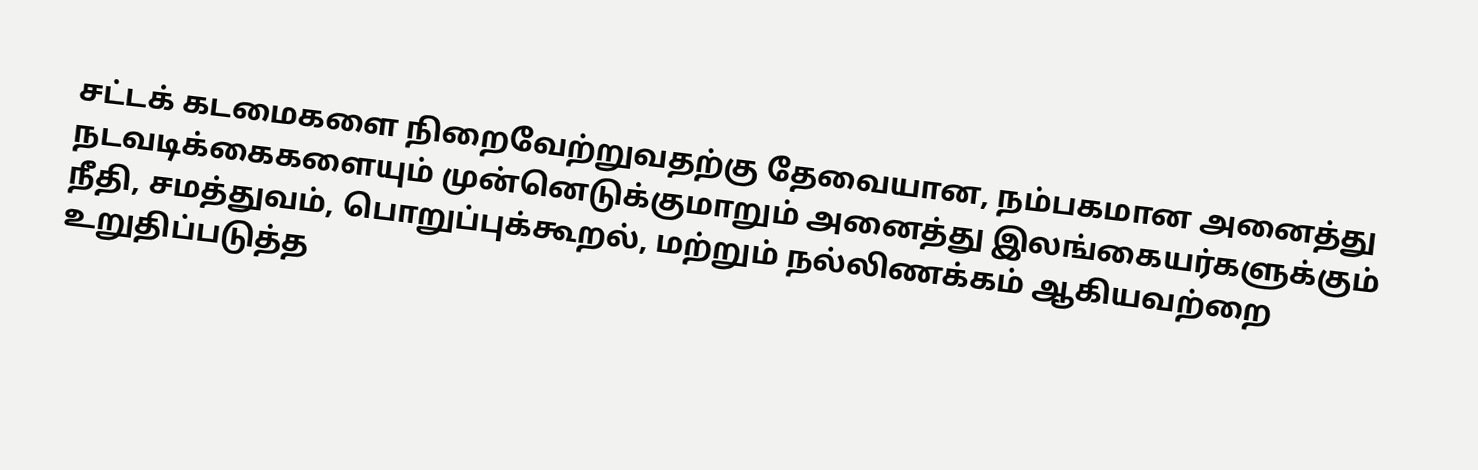சட்டக் கடமைகளை நிறைவேற்றுவதற்கு தேவையான, நம்பகமான அனைத்து நடவடிக்கைகளையும் முன்னெடுக்குமாறும் அனைத்து இலங்கையர்களுக்கும் நீதி, சமத்துவம், பொறுப்புக்கூறல், மற்றும் நல்லிணக்கம் ஆகியவற்றை உறுதிப்படுத்த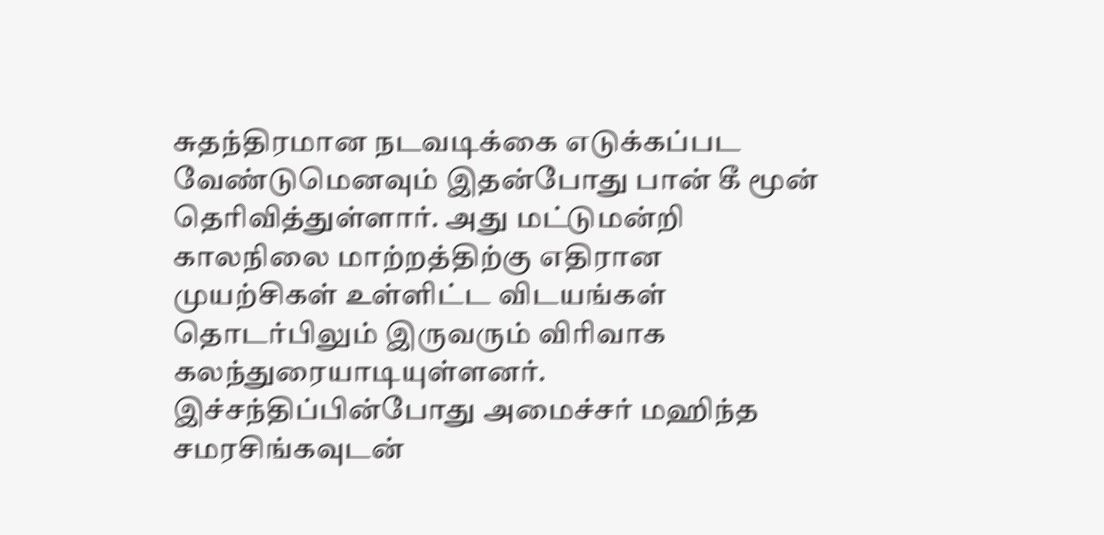சுதந்திரமான நடவடிக்கை எடுக்கப்பட வேண்டுமெனவும் இதன்போது பான் கீ மூன் தெரிவித்துள்ளார். அது மட்டுமன்றி காலநிலை மாற்றத்திற்கு எதிரான முயற்சிகள் உள்ளிட்ட விடயங்கள் தொடர்பிலும் இருவரும் விரிவாக கலந்துரையாடியுள்ளனர். இச்சந்திப்பின்போது அமைச்சர் மஹிந்த சமரசிங்கவுடன்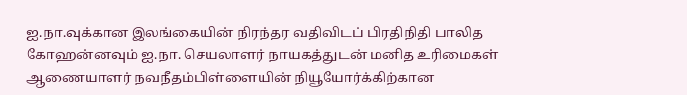ஐ.நா.வுக்கான இலங்கையின் நிரந்தர வதிவிடப் பிரதிநிதி பாலித கோஹன்னவும் ஐ.நா. செயலாளர் நாயகத்துடன் மனித உரிமைகள் ஆணையாளர் நவநீதம்பிள்ளையின் நியூயோர்க்கிற்கான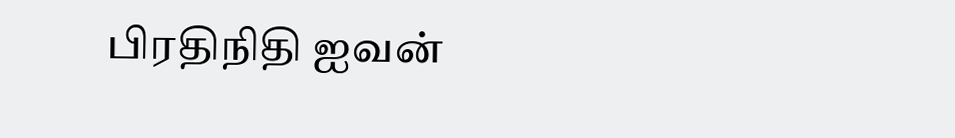பிரதிநிதி ஐவன்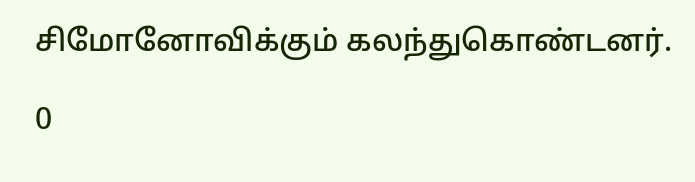சிமோனோவிக்கும் கலந்துகொண்டனர்.

0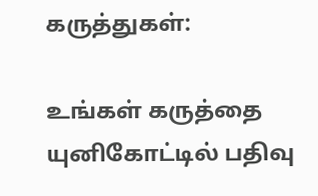கருத்துகள்:

உங்கள் கருத்தை யுனிகோட்டில் பதிவு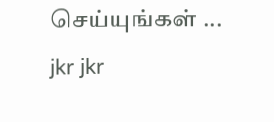செய்யுங்கள் ...
jkr jkr